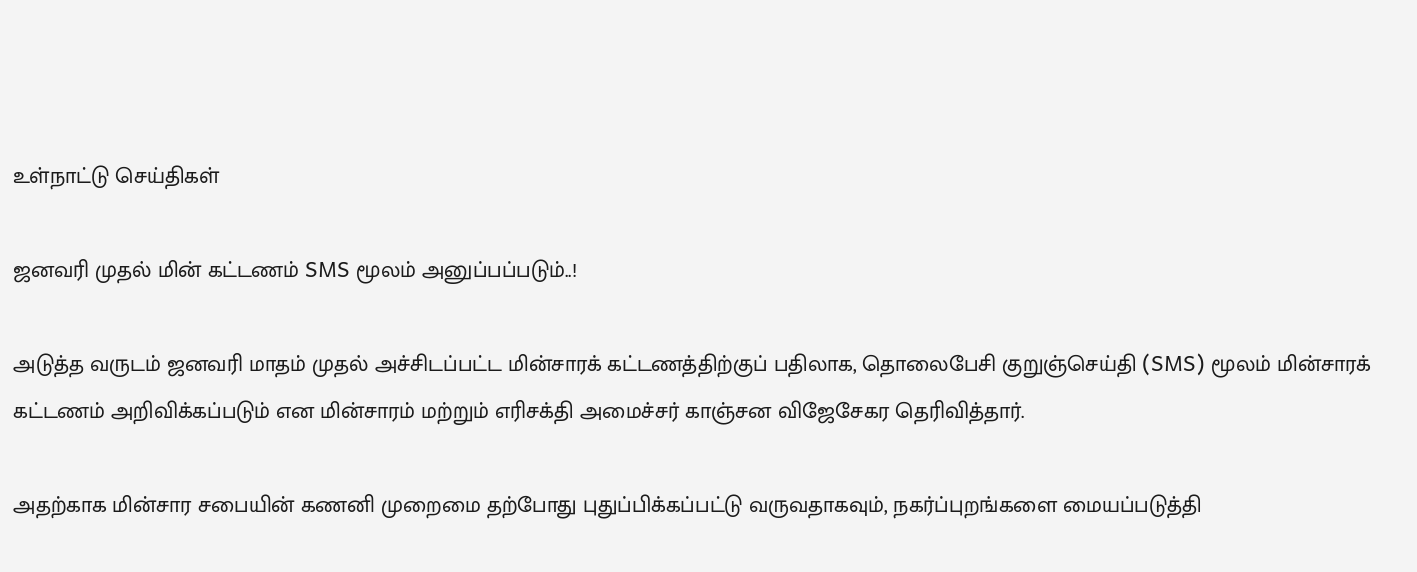உள்நாட்டு செய்திகள்

ஜனவரி முதல் மின் கட்டணம் SMS மூலம் அனுப்பப்படும்..!

அடுத்த வருடம் ஜனவரி மாதம் முதல் அச்சிடப்பட்ட மின்சாரக் கட்டணத்திற்குப் பதிலாக, தொலைபேசி குறுஞ்செய்தி (SMS) மூலம் மின்சாரக் கட்டணம் அறிவிக்கப்படும் என மின்சாரம் மற்றும் எரிசக்தி அமைச்சர் காஞ்சன விஜேசேகர தெரிவித்தார்.

அதற்காக மின்சார சபையின் கணனி முறைமை தற்போது புதுப்பிக்கப்பட்டு வருவதாகவும், நகர்ப்புறங்களை மையப்படுத்தி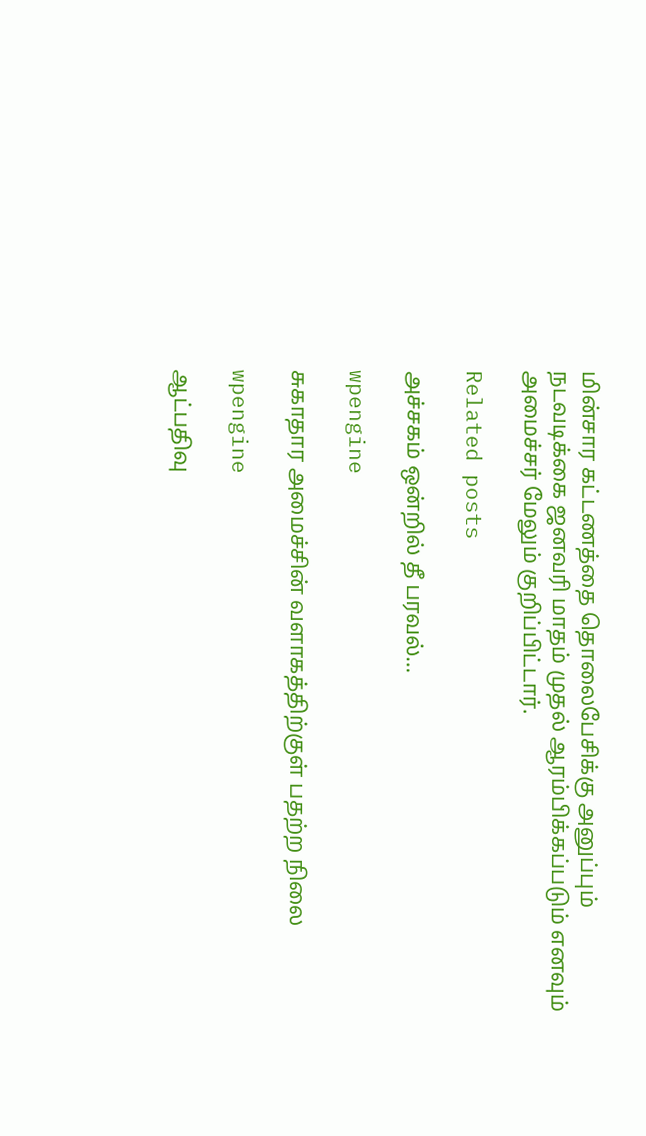மின்சார கட்டணத்தை தொலைபேசிக்கு அனுப்பும் நடவடிக்கை ஜனவரி மாதம் முதல் ஆரம்பிக்கப்படும் எனவும் அமைச்சர் மேலும் குறிப்பிட்டார்.

Related posts

அச்சகம் ஒன்றில் தீ பரவல்…

wpengine

சுகாதார அமைச்சின் வளாகத்திற்குள் பதற்ற நிலை

wpengine

ஆட்பதிவு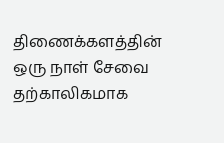திணைக்களத்தின் ஒரு நாள் சேவை தற்காலிகமாக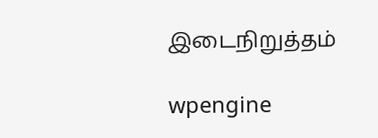இடைநிறுத்தம்

wpengine